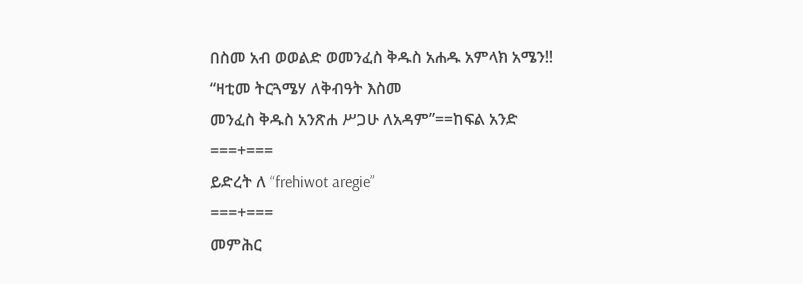በስመ አብ ወወልድ ወመንፈስ ቅዱስ አሐዱ አምላክ አሜን!!
“ዛቲመ ትርጓሜሃ ለቅብዓት እስመ
መንፈስ ቅዱስ አንጽሐ ሥጋሁ ለአዳም”==ከፍል አንድ
===+===
ይድረት ለ “frehiwot aregie”
===+===
መምሕር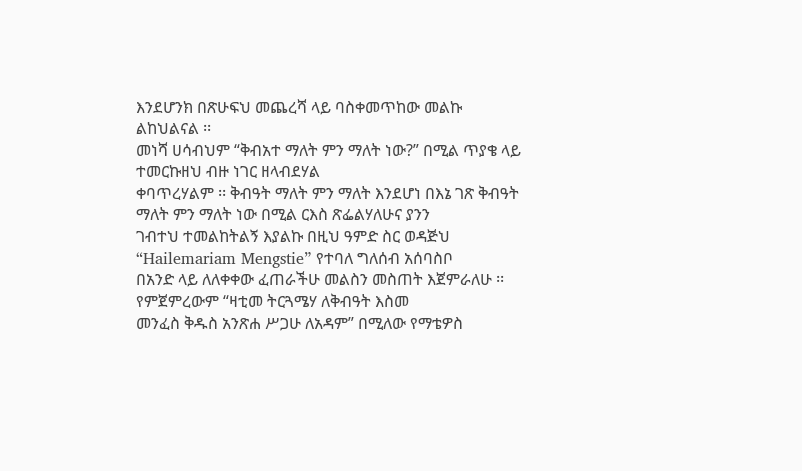እንደሆንክ በጽሁፍህ መጨረሻ ላይ ባስቀመጥከው መልኩ ልከህልናል ፡፡
መነሻ ሀሳብህም “ቅብአተ ማለት ምን ማለት ነው?” በሚል ጥያቄ ላይ ተመርኩዘህ ብዙ ነገር ዘላብደሃል
ቀባጥረሃልም ፡፡ ቅብዓት ማለት ምን ማለት እንደሆነ በእኔ ገጽ ቅብዓት ማለት ምን ማለት ነው በሚል ርእስ ጽፌልሃለሁና ያንን
ገብተህ ተመልከትልኝ እያልኩ በዚህ ዓምድ ስር ወዳጅህ “Hailemariam Mengstie” የተባለ ግለሰብ አሰባስቦ
በአንድ ላይ ለለቀቀው ፈጠራችሁ መልስን መስጠት እጀምራለሁ ፡፡ የምጀምረውም “ዛቲመ ትርጓሜሃ ለቅብዓት እስመ
መንፈስ ቅዱስ አንጽሐ ሥጋሁ ለአዳም” በሚለው የማቴዎስ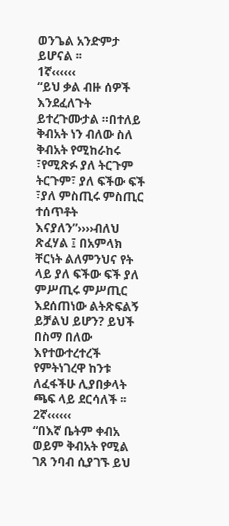ወንጌል አንድምታ ይሆናል ፡፡
1ኛ‹‹‹‹‹‹
“ይህ ቃል ብዙ ሰዎች እንደፈለጉት ይተረጉሙታል ።በተለይ ቅብአት ነን ብለው ስለ ቅብአት የሚከራከሩ ፣የሚጽፉ ያለ ትርጉም ትርጉም፣ ያለ ፍችው ፍች ፣ያለ ምስጢሩ ምስጢር ተሰጥቶት እናያለን”››››ብለህ ጽፈሃል ፤ በአምላክ
ቸርነት ልለምንህና የት ላይ ያለ ፍችው ፍች ያለ ምሥጢሩ ምሥጢር እደሰጠነው ልትጽፍልኝ ይቻልህ ይሆን? ይህች በስማ በለው
እየተውተረተረች የምትነገረዋ ከንቱ ለፈፋችሁ ሊያበቃላት ጫፍ ላይ ደርሳለች ፡፡
2ኛ‹‹‹‹‹‹
“በእኛ ቤትም ቀብአ ወይም ቅብአት የሚል ገጸ ንባብ ሲያገኙ ይህ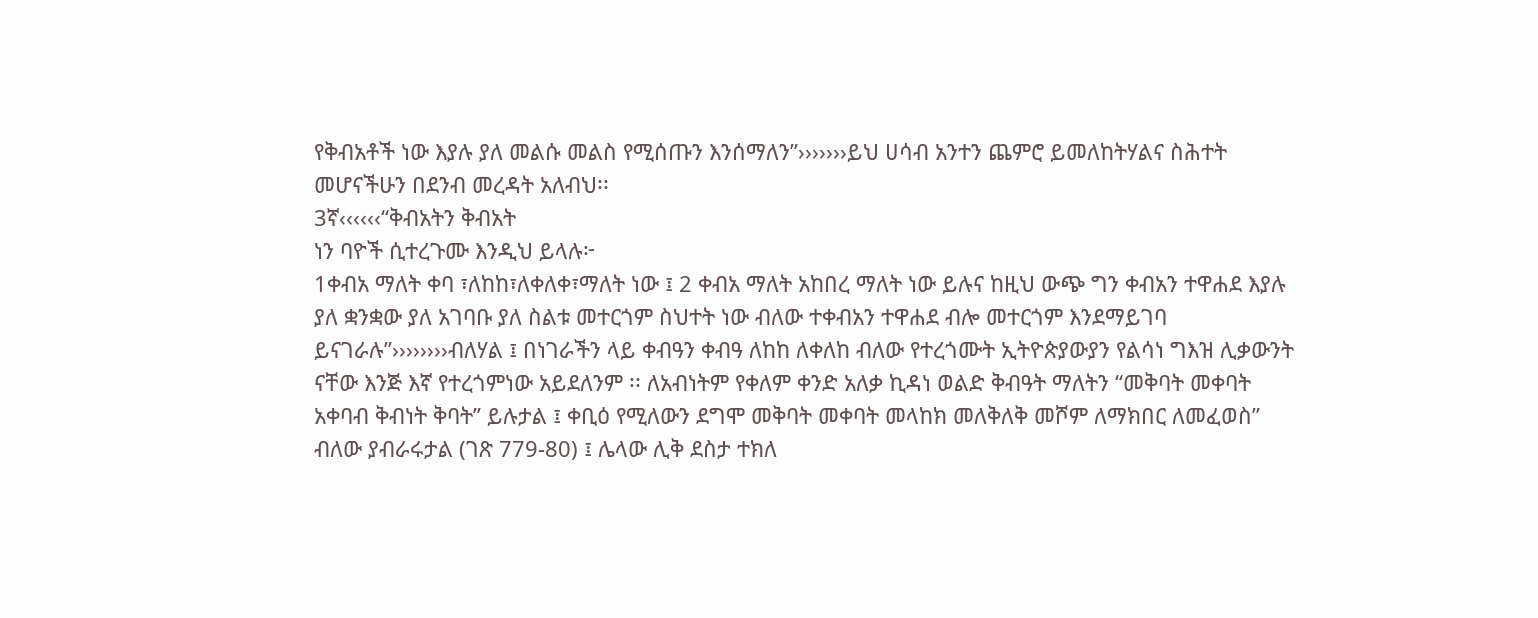የቅብአቶች ነው እያሉ ያለ መልሱ መልስ የሚሰጡን እንሰማለን”›››››››ይህ ሀሳብ አንተን ጨምሮ ይመለከትሃልና ስሕተት
መሆናችሁን በደንብ መረዳት አለብህ፡፡
3ኛ‹‹‹‹‹‹“ቅብአትን ቅብአት
ነን ባዮች ሲተረጉሙ እንዲህ ይላሉ፦
1ቀብአ ማለት ቀባ ፣ለከከ፣ለቀለቀ፣ማለት ነው ፤ 2 ቀብአ ማለት አከበረ ማለት ነው ይሉና ከዚህ ውጭ ግን ቀብአን ተዋሐደ እያሉ ያለ ቋንቋው ያለ አገባቡ ያለ ስልቱ መተርጎም ስህተት ነው ብለው ተቀብአን ተዋሐደ ብሎ መተርጎም እንደማይገባ ይናገራሉ”››››››››ብለሃል ፤ በነገራችን ላይ ቀብዓን ቀብዓ ለከከ ለቀለከ ብለው የተረጎሙት ኢትዮጵያውያን የልሳነ ግእዝ ሊቃውንት ናቸው እንጅ እኛ የተረጎምነው አይደለንም ፡፡ ለአብነትም የቀለም ቀንድ አለቃ ኪዳነ ወልድ ቅብዓት ማለትን “መቅባት መቀባት አቀባብ ቅብነት ቅባት” ይሉታል ፤ ቀቢዕ የሚለውን ደግሞ መቅባት መቀባት መላከክ መለቅለቅ መሾም ለማክበር ለመፈወስ” ብለው ያብራሩታል (ገጽ 779-80) ፤ ሌላው ሊቅ ደስታ ተክለ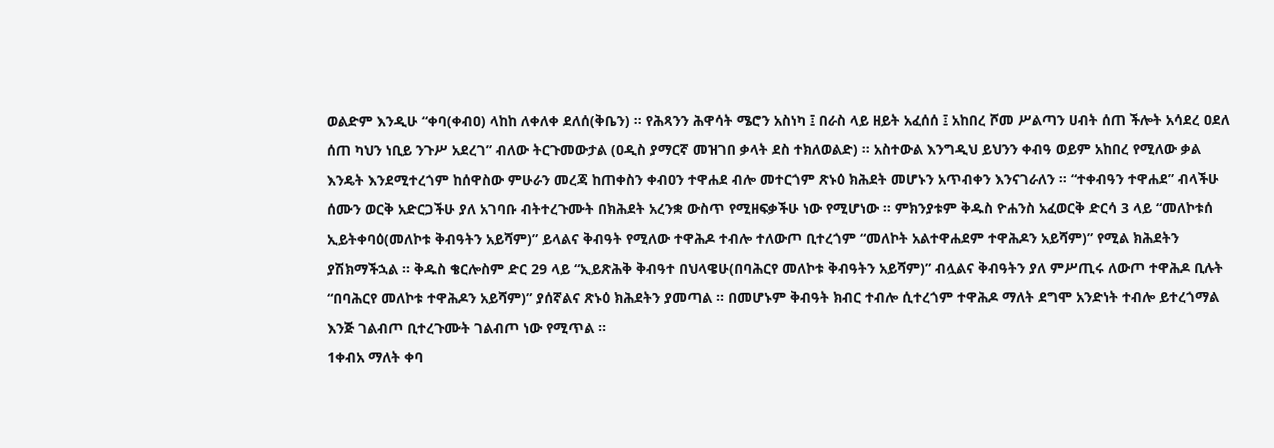ወልድም እንዲሁ “ቀባ(ቀብዐ) ላከከ ለቀለቀ ደለሰ(ቅቤን) ፡፡ የሕጻንን ሕዋሳት ሜሮን አስነካ ፤ በራስ ላይ ዘይት አፈሰሰ ፤ አከበረ ሾመ ሥልጣን ሀብት ሰጠ ችሎት አሳደረ ዐደለ ሰጠ ካህን ነቢይ ንጉሥ አደረገ” ብለው ትርጉመውታል (ዐዲስ ያማርኛ መዝገበ ቃላት ደስ ተክለወልድ) ፡፡ አስተውል እንግዲህ ይህንን ቀብዓ ወይም አከበረ የሚለው ቃል እንዴት እንደሚተረጎም ከሰዋስው ምሁራን መረጃ ከጠቀስን ቀብዐን ተዋሐደ ብሎ መተርጎም ጽኑዕ ክሕደት መሆኑን አጥብቀን እንናገራለን ፡፡ “ተቀብዓን ተዋሐደ” ብላችሁ ሰሙን ወርቅ አድርጋችሁ ያለ አገባቡ ብትተረጉሙት በክሕደት አረንቋ ውስጥ የሚዘፍቃችሁ ነው የሚሆነው ፡፡ ምክንያቱም ቅዱስ ዮሐንስ አፈወርቅ ድርሳ 3 ላይ “መለኮቱሰ ኢይትቀባዕ(መለኮቱ ቅብዓትን አይሻም)” ይላልና ቅብዓት የሚለው ተዋሕዶ ተብሎ ተለውጦ ቢተረጎም “መለኮት አልተዋሐደም ተዋሕዶን አይሻም)” የሚል ክሕደትን ያሽክማችኋል ፡፡ ቅዱስ ቄርሎስም ድር 29 ላይ “ኢይጽሕቅ ቅብዓተ በህላዌሁ(በባሕርየ መለኮቱ ቅብዓትን አይሻም)” ብሏልና ቅብዓትን ያለ ምሥጢሩ ለውጦ ተዋሕዶ ቢሉት “በባሕርየ መለኮቱ ተዋሕዶን አይሻም)” ያሰኛልና ጽኑዕ ክሕደትን ያመጣል ፡፡ በመሆኑም ቅብዓት ክብር ተብሎ ሲተረጎም ተዋሕዶ ማለት ደግሞ አንድነት ተብሎ ይተረጎማል እንጅ ገልብጦ ቢተረጉሙት ገልብጦ ነው የሚጥል ፡፡
1ቀብአ ማለት ቀባ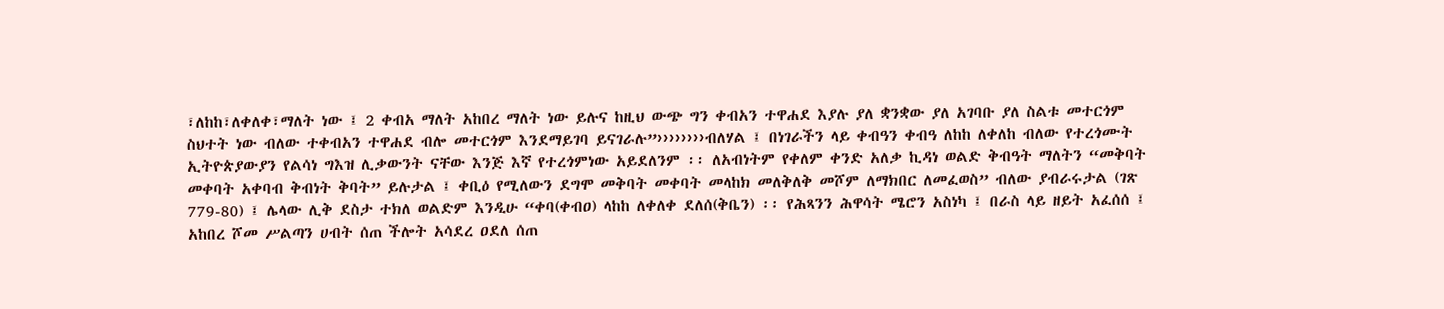፣ለከከ፣ለቀለቀ፣ማለት ነው ፤ 2 ቀብአ ማለት አከበረ ማለት ነው ይሉና ከዚህ ውጭ ግን ቀብአን ተዋሐደ እያሉ ያለ ቋንቋው ያለ አገባቡ ያለ ስልቱ መተርጎም ስህተት ነው ብለው ተቀብአን ተዋሐደ ብሎ መተርጎም እንደማይገባ ይናገራሉ”››››››››ብለሃል ፤ በነገራችን ላይ ቀብዓን ቀብዓ ለከከ ለቀለከ ብለው የተረጎሙት ኢትዮጵያውያን የልሳነ ግእዝ ሊቃውንት ናቸው እንጅ እኛ የተረጎምነው አይደለንም ፡፡ ለአብነትም የቀለም ቀንድ አለቃ ኪዳነ ወልድ ቅብዓት ማለትን “መቅባት መቀባት አቀባብ ቅብነት ቅባት” ይሉታል ፤ ቀቢዕ የሚለውን ደግሞ መቅባት መቀባት መላከክ መለቅለቅ መሾም ለማክበር ለመፈወስ” ብለው ያብራሩታል (ገጽ 779-80) ፤ ሌላው ሊቅ ደስታ ተክለ ወልድም እንዲሁ “ቀባ(ቀብዐ) ላከከ ለቀለቀ ደለሰ(ቅቤን) ፡፡ የሕጻንን ሕዋሳት ሜሮን አስነካ ፤ በራስ ላይ ዘይት አፈሰሰ ፤ አከበረ ሾመ ሥልጣን ሀብት ሰጠ ችሎት አሳደረ ዐደለ ሰጠ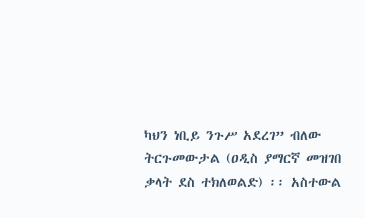ካህን ነቢይ ንጉሥ አደረገ” ብለው ትርጉመውታል (ዐዲስ ያማርኛ መዝገበ ቃላት ደስ ተክለወልድ) ፡፡ አስተውል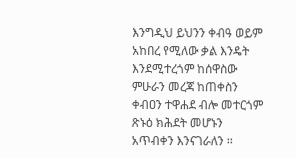እንግዲህ ይህንን ቀብዓ ወይም አከበረ የሚለው ቃል እንዴት እንደሚተረጎም ከሰዋስው ምሁራን መረጃ ከጠቀስን ቀብዐን ተዋሐደ ብሎ መተርጎም ጽኑዕ ክሕደት መሆኑን አጥብቀን እንናገራለን ፡፡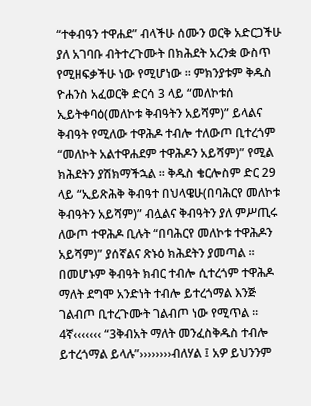“ተቀብዓን ተዋሐደ” ብላችሁ ሰሙን ወርቅ አድርጋችሁ ያለ አገባቡ ብትተረጉሙት በክሕደት አረንቋ ውስጥ የሚዘፍቃችሁ ነው የሚሆነው ፡፡ ምክንያቱም ቅዱስ ዮሐንስ አፈወርቅ ድርሳ 3 ላይ “መለኮቱሰ ኢይትቀባዕ(መለኮቱ ቅብዓትን አይሻም)” ይላልና ቅብዓት የሚለው ተዋሕዶ ተብሎ ተለውጦ ቢተረጎም “መለኮት አልተዋሐደም ተዋሕዶን አይሻም)” የሚል ክሕደትን ያሽክማችኋል ፡፡ ቅዱስ ቄርሎስም ድር 29 ላይ “ኢይጽሕቅ ቅብዓተ በህላዌሁ(በባሕርየ መለኮቱ ቅብዓትን አይሻም)” ብሏልና ቅብዓትን ያለ ምሥጢሩ ለውጦ ተዋሕዶ ቢሉት “በባሕርየ መለኮቱ ተዋሕዶን አይሻም)” ያሰኛልና ጽኑዕ ክሕደትን ያመጣል ፡፡ በመሆኑም ቅብዓት ክብር ተብሎ ሲተረጎም ተዋሕዶ ማለት ደግሞ አንድነት ተብሎ ይተረጎማል እንጅ ገልብጦ ቢተረጉሙት ገልብጦ ነው የሚጥል ፡፡
4ኛ‹‹‹‹‹‹‹ “3ቅብአት ማለት መንፈስቅዱስ ተብሎ ይተረጎማል ይላሉ”››››››››ብለሃል ፤ አዎ ይህንንም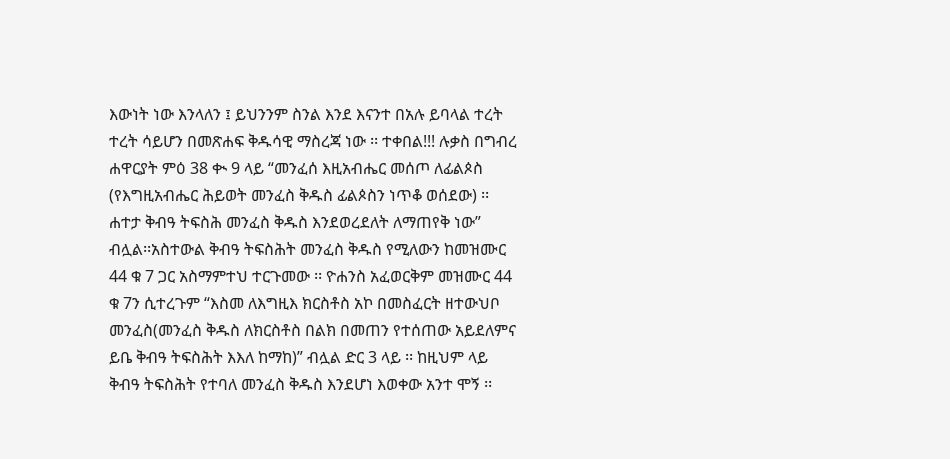እውነት ነው እንላለን ፤ ይህንንም ስንል እንደ እናንተ በአሉ ይባላል ተረት ተረት ሳይሆን በመጽሐፍ ቅዱሳዊ ማስረጃ ነው ፡፡ ተቀበል!!! ሉቃስ በግብረ ሐዋርያት ምዕ 38 ቊ 9 ላይ “መንፈሰ እዚአብሔር መሰጦ ለፊልጶስ (የእግዚአብሔር ሕይወት መንፈስ ቅዱስ ፊልጶስን ነጥቆ ወሰደው) ፡፡ ሐተታ ቅብዓ ትፍስሕ መንፈስ ቅዱስ እንደወረደለት ለማጠየቅ ነው” ብሏል፡፡አስተውል ቅብዓ ትፍስሕት መንፈስ ቅዱስ የሚለውን ከመዝሙር 44 ቁ 7 ጋር አስማምተህ ተርጉመው ፡፡ ዮሐንስ አፈወርቅም መዝሙር 44 ቁ 7ን ሲተረጉም “እስመ ለእግዚእ ክርስቶስ አኮ በመስፈርት ዘተውህቦ መንፈስ(መንፈስ ቅዱስ ለክርስቶስ በልክ በመጠን የተሰጠው አይደለምና ይቤ ቅብዓ ትፍስሕት እእለ ከማከ)” ብሏል ድር 3 ላይ ፡፡ ከዚህም ላይ ቅብዓ ትፍስሕት የተባለ መንፈስ ቅዱስ እንደሆነ እወቀው አንተ ሞኝ ፡፡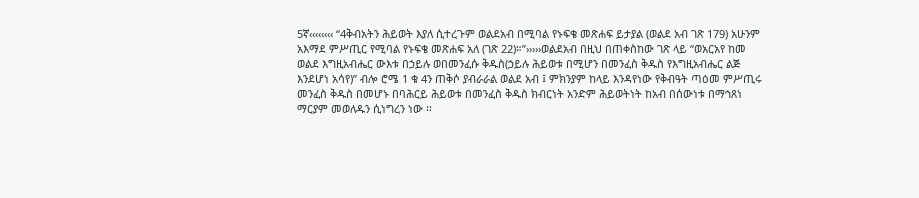5ኛ‹‹‹‹‹‹‹‹ “4ቅብአትን ሕይወት እያለ ሲተረጉም ወልደአብ በሚባል የኑፍቄ መጽሐፍ ይታያል (ወልደ አብ ገጽ 179) አሁንም አእማደ ምሥጢር የሚባል የኑፍቄ መጽሐፍ አለ (ገጽ 22)።”›››››ወልደአብ በዚህ በጠቀስከው ገጽ ላይ “ወአርአየ ከመ ወልደ እግዚአብሔር ውእቱ በኃይሉ ወበመንፈሱ ቅዱስ(ኃይሉ ሕይወቱ በሚሆን በመንፈስ ቅዱስ የእግዚአብሔር ልጅ እንደሆነ አሳየ)” ብሎ ሮሜ 1 ቁ 4ን ጠቅሶ ያብራራል ወልደ አብ ፤ ምክንያም ከላይ እንዳየነው የቅብዓት ጣዕመ ምሥጢሩ መንፈስ ቅዱስ በመሆኑ በባሕርይ ሕይወቱ በመንፈስ ቅዱስ ክብርነት አንድም ሕይወትነት ከአብ በሰውነቱ በማኅጸነ ማርያም መወለዱን ሲነግረን ነው ፡፡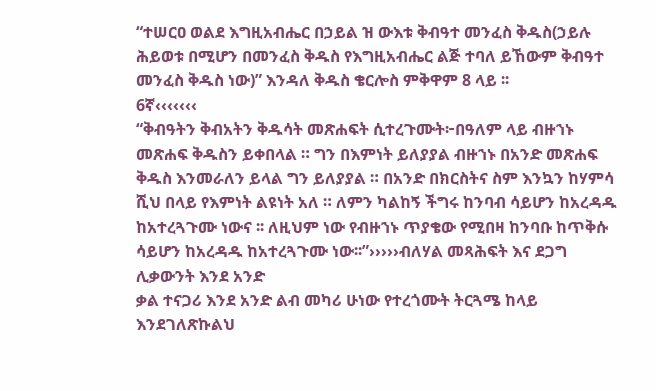“ተሠርዐ ወልደ እግዚአብሔር በኃይል ዝ ውእቱ ቅብዓተ መንፈስ ቅዱስ(ኃይሉ ሕይወቱ በሚሆን በመንፈስ ቅዱስ የእግዚአብሔር ልጅ ተባለ ይኸውም ቅብዓተ መንፈስ ቅዱስ ነው)” እንዳለ ቅዱስ ቄርሎስ ምቅዋም 8 ላይ ፡፡
6ኛ‹‹‹‹‹‹‹
“ቅብዓትን ቅብአትን ቅዱሳት መጽሐፍት ሲተረጉሙት፦በዓለም ላይ ብዙኀኑ መጽሐፍ ቅዱስን ይቀበላል ። ግን በእምነት ይለያያል ብዙኀኑ በአንድ መጽሐፍ ቅዱስ እንመራለን ይላል ግን ይለያያል ። በአንድ በክርስትና ስም እንኳን ከሃምሳ ሺህ በላይ የእምነት ልዩነት አለ ። ለምን ካልከኝ ችግሩ ከንባብ ሳይሆን ከአረዳዱ ከአተረጓጉሙ ነውና ፡፡ ለዚህም ነው የብዙኀኑ ጥያቄው የሚበዛ ከንባቡ ከጥቅሱ ሳይሆን ከአረዳዱ ከአተረጓጉሙ ነው፡፡”›››››ብለሃል መጻሕፍት እና ደጋግ ሊቃውንት እንደ አንድ
ቃል ተናጋሪ እንደ አንድ ልብ መካሪ ሁነው የተረጎሙት ትርጓሜ ከላይ እንደገለጽኩልህ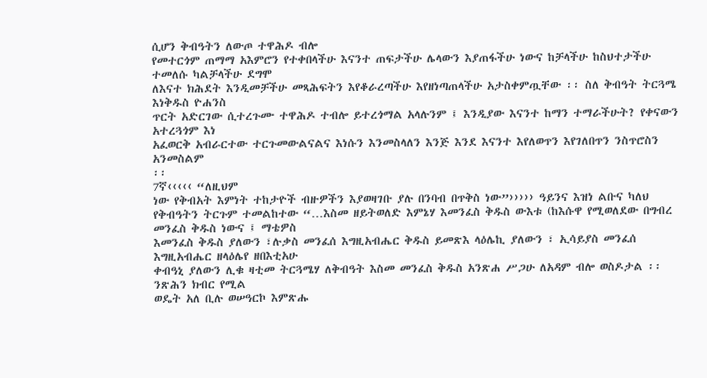ሲሆን ቅብዓትን ለውጦ ተዋሕዶ ብሎ
የመተርጎም ጠማማ አእምሮን የተቀበላችሁ እናንተ ጠፍታችሁ ሌላውን እያጠፋችሁ ነውና ከቻላችሁ ከስህተታችሁ ተመለሱ ካልቻላችሁ ደግሞ
ለእናተ ክሕደት እንዲመቻችሁ መጻሕፍትን እየቆራረጣችሁ እየዘነጣጠላችሁ አታስቀምጧቸው ፡፡ ስለ ቅብዓት ትርጓሜ እነቅዱስ ዮሐንስ
ጥርት አድርገው ሲተረጉሙ ተዋሕዶ ተብሎ ይተረጎማል አላሉንም ፤ እንዲያው እናንተ ከማን ተማራችሁት? የቀናውን አተረጓጎም እነ
አፈወርቅ አብራርተው ተርጉመውልናልና እነሱን እንመስላለን እንጅ እንደ እናንተ እየለወጥን እየገለበጥን ንስጥሮስን አንመስልም
፡፡
7ኛ‹‹‹‹‹ “ለዚህም
ነው የቅብአት እምነት ተከታዮች ብዙዎችን እያወዛገቡ ያሉ በንባብ በጥቅስ ነው”››››› ዓይንና እዝነ ልቡና ካለህ
የቅብዓትን ትርጉም ተመልከተው “…እስመ ዘይትወለድ እምኔሃ እመንፈስ ቅዱስ ውእቱ (ከእሱዋ የሚወለደው በግብረ መንፈስ ቅዱስ ነውና ፤ ማቴዎስ
እመንፈስ ቅዱስ ያለውን ፣ሉቃስ መንፈሰ እግዚአብሔር ቅዱስ ይመጽእ ላዕሌኪ ያለውን ፣ ኢሳይያስ መንፈሰ እግዚአብሔር ዘላዕሌየ ዘበእቲአሁ
ቀብዓኒ ያለውን ሊቁ ዛቲመ ትርጓሜሃ ለቅብዓት እስመ መንፈስ ቅዱስ አንጽሐ ሥጋሁ ለአዳም ብሎ ወስዶታል ፡፡ ንጽሕን ክብር የሚል
ወዴት አለ ቢሉ ወሠዓርኮ እምጽሑ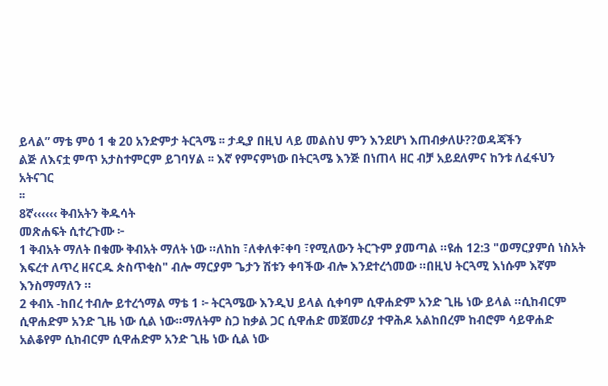ይላል” ማቴ ምዕ 1 ቁ 20 አንድምታ ትርጓሜ ፡፡ ታዲያ በዚህ ላይ መልስህ ምን እንደሆነ እጠብቃለሁ??ወዳጃችን
ልጅ ለእናቷ ምጥ አታስተምርም ይገባሃል ፡፡ እኛ የምናምነው በትርጓሜ እንጅ በነጠላ ዘር ብቻ አይደለምና ከንቱ ለፈፋህን አትናገር
፡፡
8ኛ‹‹‹‹‹‹ ቅብአትን ቅዱሳት
መጽሐፍት ሲተረጉሙ ፦
1 ቅብአት ማለት በቁሙ ቅብአት ማለት ነው ።ለከከ ፣ለቀለቀ፣ቀባ ፣የሚለውን ትርጉም ያመጣል ።ዩሐ 12:3 "ወማርያምሰ ነስአት እፍረተ ለጥረ ዘናርዱ ጵስጥቂስ" ብሎ ማርያም ጌታን ሽቱን ቀባችው ብሎ እንደተረጎመው ።በዚህ ትርጓሚ እነሱም እኛም እንስማማለን ።
2 ቀብአ -ከበረ ተብሎ ይተረጎማል ማቴ 1 ፦ ትርጓሜው እንዲህ ይላል ሲቀባም ሲዋሐድም አንድ ጊዜ ነው ይላል ።ሲከብርም ሲዋሐድም አንድ ጊዜ ነው ሲል ነው።ማለትም ስጋ ከቃል ጋር ሲዋሐድ መጀመሪያ ተዋሕዶ አልከበረም ከብሮም ሳይዋሐድ አልቆየም ሲከብርም ሲዋሐድም አንድ ጊዜ ነው ሲል ነው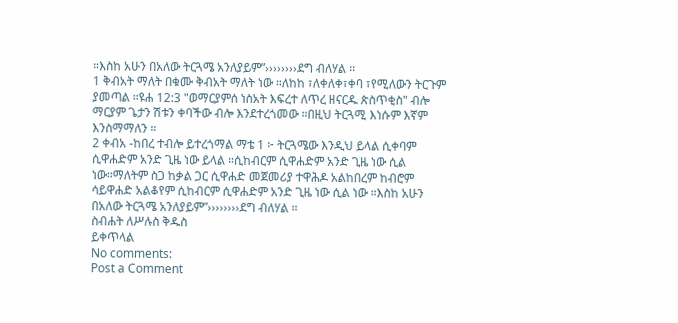።እስከ አሁን በአለው ትርጓሜ አንለያይም”››››››››ደግ ብለሃል ፡፡
1 ቅብአት ማለት በቁሙ ቅብአት ማለት ነው ።ለከከ ፣ለቀለቀ፣ቀባ ፣የሚለውን ትርጉም ያመጣል ።ዩሐ 12:3 "ወማርያምሰ ነስአት እፍረተ ለጥረ ዘናርዱ ጵስጥቂስ" ብሎ ማርያም ጌታን ሽቱን ቀባችው ብሎ እንደተረጎመው ።በዚህ ትርጓሚ እነሱም እኛም እንስማማለን ።
2 ቀብአ -ከበረ ተብሎ ይተረጎማል ማቴ 1 ፦ ትርጓሜው እንዲህ ይላል ሲቀባም ሲዋሐድም አንድ ጊዜ ነው ይላል ።ሲከብርም ሲዋሐድም አንድ ጊዜ ነው ሲል ነው።ማለትም ስጋ ከቃል ጋር ሲዋሐድ መጀመሪያ ተዋሕዶ አልከበረም ከብሮም ሳይዋሐድ አልቆየም ሲከብርም ሲዋሐድም አንድ ጊዜ ነው ሲል ነው ።እስከ አሁን በአለው ትርጓሜ አንለያይም”››››››››ደግ ብለሃል ፡፡
ስብሐት ለሥሉስ ቅዱስ
ይቀጥላል
No comments:
Post a Comment